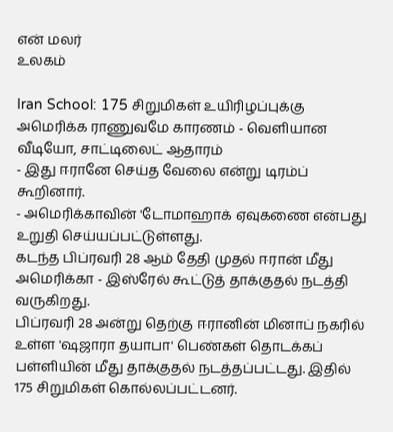என் மலர்
உலகம்

Iran School: 175 சிறுமிகள் உயிரிழப்புக்கு அமெரிக்க ராணுவமே காரணம் - வெளியான வீடியோ, சாட்டிலைட் ஆதாரம்
- இது ஈரானே செய்த வேலை என்று டிரம்ப் கூறினார்.
- அமெரிக்காவின் 'டோமாஹாக் ஏவுகணை என்பது உறுதி செய்யப்பட்டுள்ளது.
கடந்த பிப்ரவரி 28 ஆம் தேதி முதல் ஈரான் மீது அமெரிக்கா - இஸ்ரேல் கூட்டுத் தாக்குதல் நடத்தி வருகிறது.
பிப்ரவரி 28 அன்று தெற்கு ஈரானின் மினாப் நகரில் உள்ள 'ஷஜாரா தயாபா' பெண்கள் தொடக்கப் பள்ளியின் மீது தாக்குதல் நடத்தப்பட்டது. இதில் 175 சிறுமிகள் கொல்லப்பட்டனர்.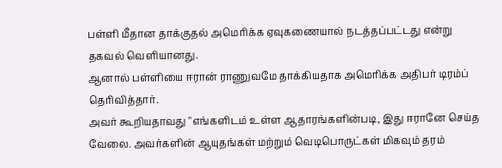பள்ளி மீதான தாக்குதல் அமெரிக்க ஏவுகணையால் நடத்தப்பட்டது என்று தகவல் வெளியானது.
ஆனால் பள்ளியை ஈரான் ராணுவமே தாக்கியதாக அமெரிக்க அதிபர் டிரம்ப் தெரிவித்தார்.
அவர் கூறியதாவது "எங்களிடம் உள்ள ஆதாரங்களின்படி, இது ஈரானே செய்த வேலை. அவர்களின் ஆயுதங்கள் மற்றும் வெடிபொருட்கள் மிகவும் தரம்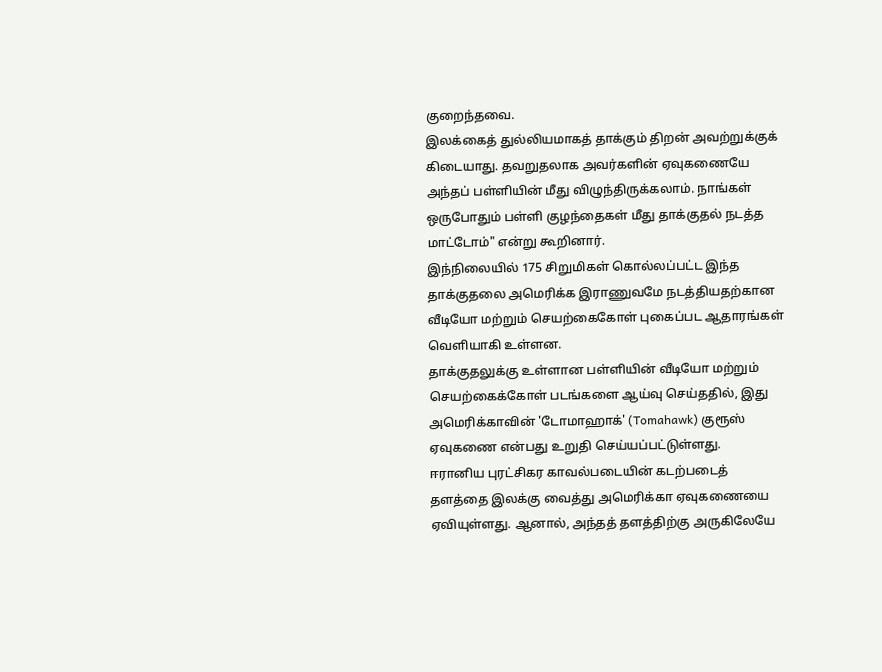குறைந்தவை.
இலக்கைத் துல்லியமாகத் தாக்கும் திறன் அவற்றுக்குக் கிடையாது. தவறுதலாக அவர்களின் ஏவுகணையே அந்தப் பள்ளியின் மீது விழுந்திருக்கலாம். நாங்கள் ஒருபோதும் பள்ளி குழந்தைகள் மீது தாக்குதல் நடத்த மாட்டோம்" என்று கூறினார்.
இந்நிலையில் 175 சிறுமிகள் கொல்லப்பட்ட இந்த தாக்குதலை அமெரிக்க இராணுவமே நடத்தியதற்கான வீடியோ மற்றும் செயற்கைகோள் புகைப்பட ஆதாரங்கள் வெளியாகி உள்ளன.
தாக்குதலுக்கு உள்ளான பள்ளியின் வீடியோ மற்றும் செயற்கைக்கோள் படங்களை ஆய்வு செய்ததில், இது அமெரிக்காவின் 'டோமாஹாக்' (Tomahawk) குரூஸ் ஏவுகணை என்பது உறுதி செய்யப்பட்டுள்ளது.
ஈரானிய புரட்சிகர காவல்படையின் கடற்படைத் தளத்தை இலக்கு வைத்து அமெரிக்கா ஏவுகணையை ஏவியுள்ளது. ஆனால், அந்தத் தளத்திற்கு அருகிலேயே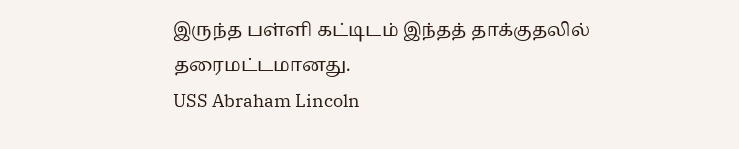இருந்த பள்ளி கட்டிடம் இந்தத் தாக்குதலில் தரைமட்டமானது.
USS Abraham Lincoln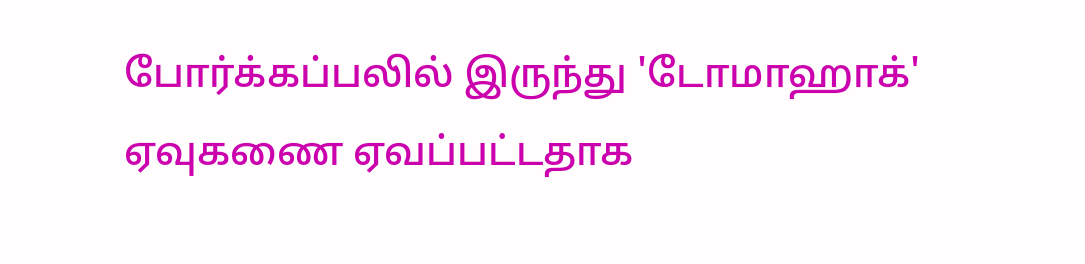போர்க்கப்பலில் இருந்து 'டோமாஹாக்' ஏவுகணை ஏவப்பட்டதாக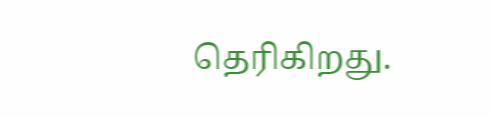தெரிகிறது.